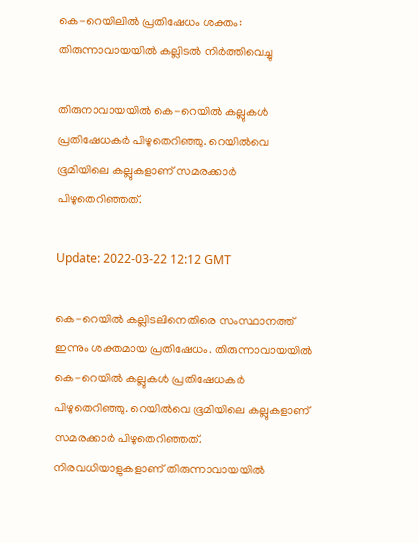കെ-റെയിലിൽ പ്രതിഷേധം ശക്തം: തിരുന്നാവായയിൽ കല്ലിടൽ നിര്‍ത്തിവെച്ചു

തിരുനാവായയിൽ കെ-റെയിൽ കല്ലുകൾ പ്രതിഷേധകർ പിഴുതെറിഞ്ഞു. റെയിൽവെ ഭൂമിയിലെ കല്ലുകളാണ് സമരക്കാർ പിഴുതെറിഞ്ഞത്.

Update: 2022-03-22 12:12 GMT

കെ-റെയിൽ കല്ലിടലിനെതിരെ സംസ്ഥാനത്ത് ഇന്നും ശക്തമായ പ്രതിഷേധം. തിരുന്നാവായയിൽ കെ-റെയിൽ കല്ലുകൾ പ്രതിഷേധകർ പിഴുതെറിഞ്ഞു. റെയിൽവെ ഭൂമിയിലെ കല്ലുകളാണ് സമരക്കാർ പിഴുതെറിഞ്ഞത്. നിരവധിയാളുകളാണ് തിരുന്നാവായയിൽ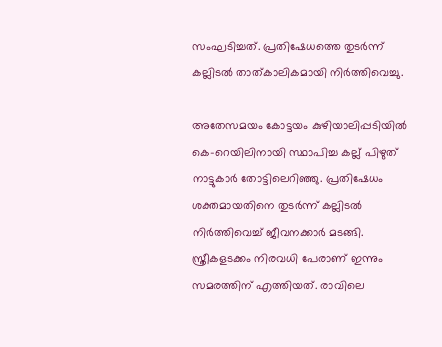സംഘടിച്ചത്. പ്രതിഷേധത്തെ തുടർന്ന് കല്ലിടൽ താത്കാലികമായി നിർത്തിവെച്ചു.

അതേസമയം കോട്ടയം കുഴിയാലിപ്പടിയിൽ കെ-റെയിലിനായി സ്ഥാപിച്ച കല്ല് പിഴുത് നാട്ടുകാർ തോട്ടിലെറിഞ്ഞു. പ്രതിഷേധം ശക്തമായതിനെ തുടർന്ന് കല്ലിടൽ നിർത്തിവെച്ച് ജീവനക്കാർ മടങ്ങി. സ്ത്രീകളടക്കം നിരവധി പേരാണ് ഇന്നും സമരത്തിന് എത്തിയത്. രാവിലെ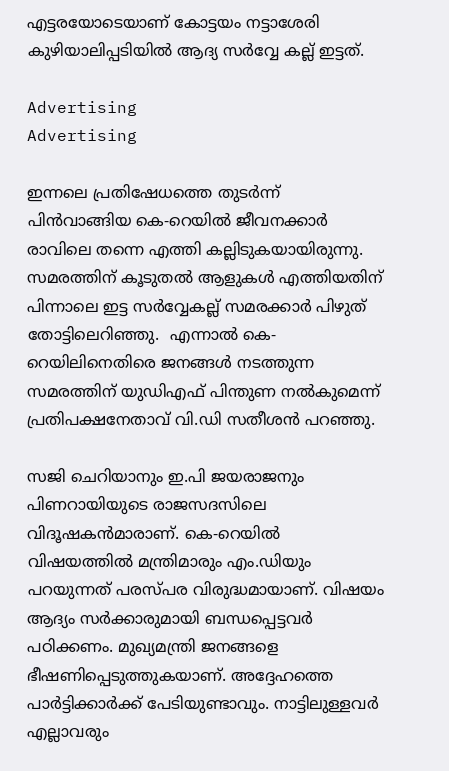എട്ടരയോടെയാണ് കോട്ടയം നട്ടാശേരി കുഴിയാലിപ്പടിയിൽ ആദ്യ സർവ്വേ കല്ല് ഇട്ടത്.

Advertising
Advertising

ഇന്നലെ പ്രതിഷേധത്തെ തുടർന്ന് പിൻവാങ്ങിയ കെ-റെയിൽ ജീവനക്കാർ രാവിലെ തന്നെ എത്തി കല്ലിടുകയായിരുന്നു. സമരത്തിന് കൂടുതൽ ആളുകൾ എത്തിയതിന് പിന്നാലെ ഇട്ട സർവ്വേകല്ല് സമരക്കാർ പിഴുത് തോട്ടിലെറിഞ്ഞു.  എന്നാല്‍ കെ-റെയിലിനെതിരെ ജനങ്ങൾ നടത്തുന്ന സമരത്തിന് യുഡിഎഫ് പിന്തുണ നൽകുമെന്ന് പ്രതിപക്ഷനേതാവ് വി.ഡി സതീശൻ പറഞ്ഞു.

സജി ചെറിയാനും ഇ.പി ജയരാജനും പിണറായിയുടെ രാജസദസിലെ വിദൂഷകൻമാരാണ്. കെ-റെയിൽ വിഷയത്തിൽ മന്ത്രിമാരും എം.ഡിയും പറയുന്നത് പരസ്പര വിരുദ്ധമായാണ്. വിഷയം ആദ്യം സർക്കാരുമായി ബന്ധപ്പെട്ടവർ പഠിക്കണം. മുഖ്യമന്ത്രി ജനങ്ങളെ ഭീഷണിപ്പെടുത്തുകയാണ്. അദ്ദേഹത്തെ പാർട്ടിക്കാർക്ക് പേടിയുണ്ടാവും. നാട്ടിലുള്ളവർ എല്ലാവരും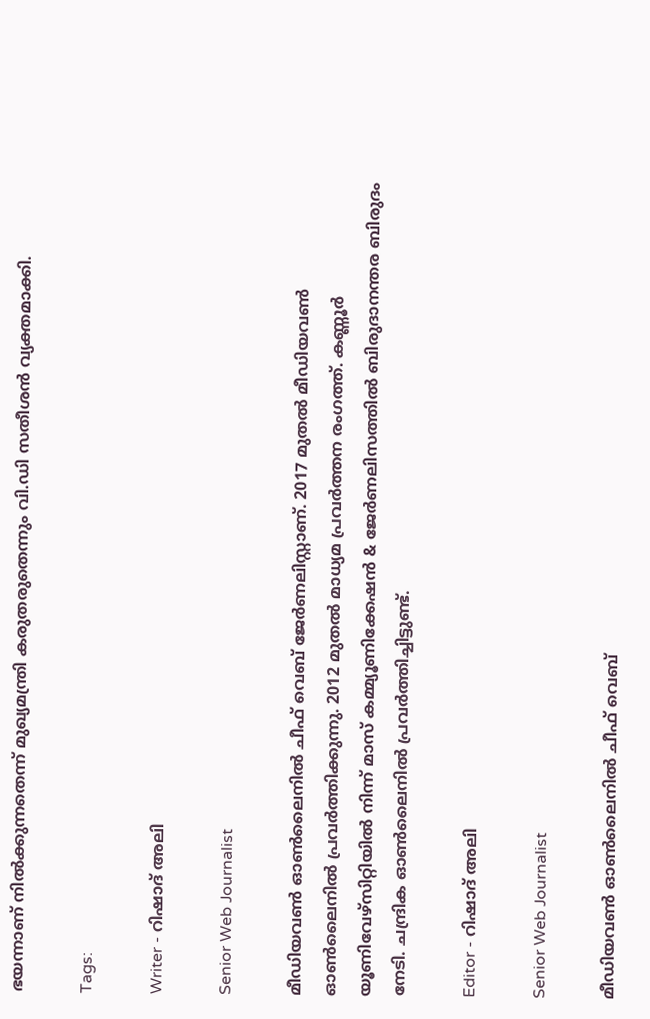ഭയന്നാണ് നിൽക്കുന്നതെന്ന് മുഖ്യമന്ത്രി കരുതരുതെന്നും വി.ഡി സതീശൻ വ്യക്തമാക്കി.

Tags:

Writer - റിഷാദ് അലി

Senior Web Journalist

മീഡിയവൺ ഓൺലൈനിൽ ചീഫ് വെബ് ജേർണലിസ്റ്റാണ്. 2017 മുതൽ മീഡിയവൺ ഓൺലൈനിൽ പ്രവർത്തിക്കുന്നു. 2012 മുതൽ മാധ്യമ പ്രവർത്തന രംഗത്ത്. കണ്ണൂര്‍ യൂണിവേഴ്‌സിറ്റിയിൽ നിന്ന് മാസ് കമ്മ്യൂണിക്കേഷന്‍ & ജേര്‍ണലിസത്തില്‍ ബിരുദാനന്തര ബിരുദം നേടി. ചന്ദ്രിക ഓണ്‍ലൈനില്‍ പ്രവര്‍ത്തിച്ചിട്ടുണ്ട്.

Editor - റിഷാദ് അലി

Senior Web Journalist

മീഡിയവൺ ഓൺലൈനിൽ ചീഫ് വെബ്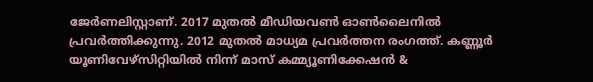ജേർണലിസ്റ്റാണ്. 2017 മുതൽ മീഡിയവൺ ഓൺലൈനിൽ പ്രവർത്തിക്കുന്നു. 2012 മുതൽ മാധ്യമ പ്രവർത്തന രംഗത്ത്. കണ്ണൂര്‍ യൂണിവേഴ്‌സിറ്റിയിൽ നിന്ന് മാസ് കമ്മ്യൂണിക്കേഷന്‍ &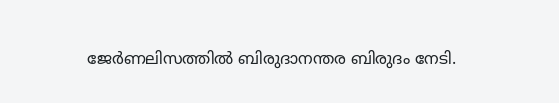ജേര്‍ണലിസത്തില്‍ ബിരുദാനന്തര ബിരുദം നേടി.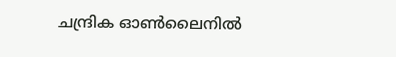ചന്ദ്രിക ഓണ്‍ലൈനില്‍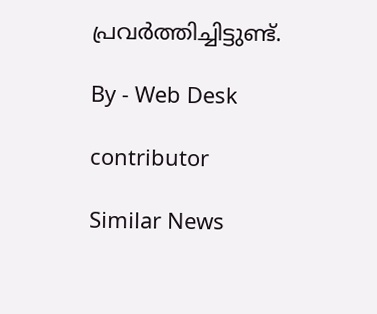പ്രവര്‍ത്തിച്ചിട്ടുണ്ട്.

By - Web Desk

contributor

Similar News